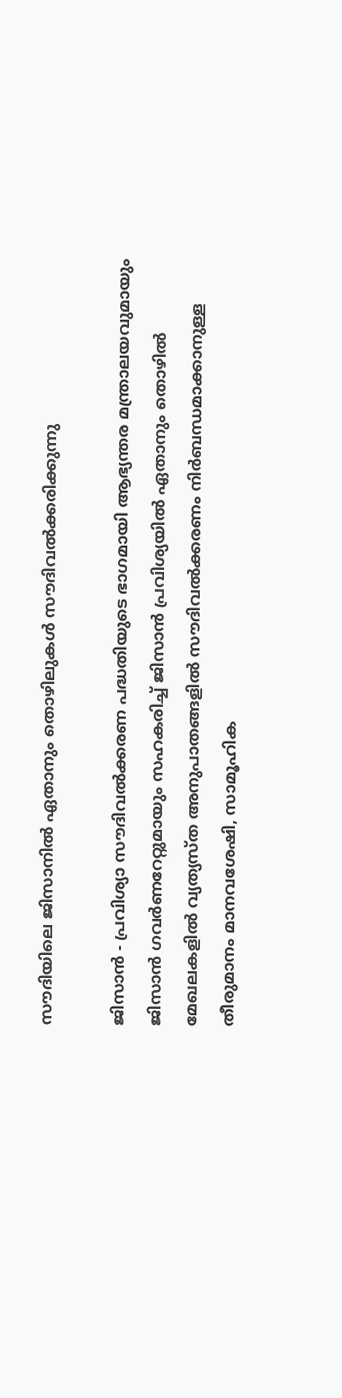സൗദിയിലെ ജിസാനില്‍ ഏതാനും തൊഴിലുകള്‍ സൗദിവല്‍ക്കരിക്കുന്നു

ജിസാന്‍ - പ്രവിശ്യാ സൗദിവല്‍ക്കരണ പദ്ധതിയുടെ ഭാഗമായി ആഭ്യന്തര മന്ത്രാലയവുമായും ജിസാന്‍ ഗവര്‍ണറേറ്റുമായും സഹകരിച്ച് ജിസാന്‍ പ്രവിശ്യയില്‍ ഏതാനും തൊഴില്‍ മേഖലകളില്‍ വ്യത്യസ്ത അനുപാതങ്ങളില്‍ സൗദിവല്‍ക്കരണം നിര്‍ബന്ധമാക്കാനുള്ള തീരുമാനം മാനവശേഷി, സാമൂഹിക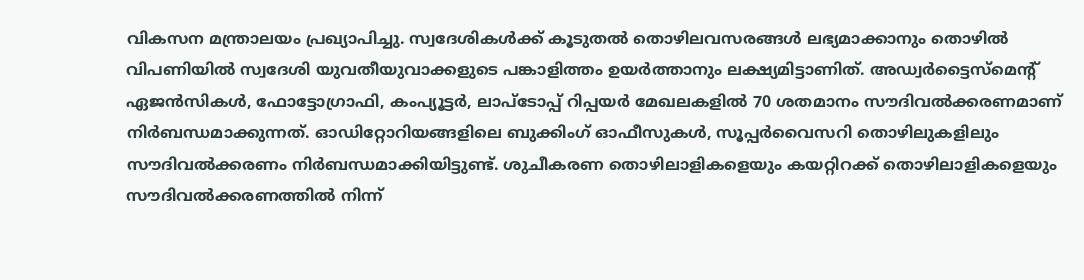വികസന മന്ത്രാലയം പ്രഖ്യാപിച്ചു. സ്വദേശികള്‍ക്ക് കൂടുതല്‍ തൊഴിലവസരങ്ങള്‍ ലഭ്യമാക്കാനും തൊഴില്‍ വിപണിയില്‍ സ്വദേശി യുവതീയുവാക്കളുടെ പങ്കാളിത്തം ഉയര്‍ത്താനും ലക്ഷ്യമിട്ടാണിത്. അഡ്വര്‍ട്ടൈസ്‌മെന്റ് ഏജന്‍സികള്‍, ഫോട്ടോഗ്രാഫി, കംപ്യൂട്ടര്‍, ലാപ്‌ടോപ്പ് റിപ്പയര്‍ മേഖലകളില്‍ 70 ശതമാനം സൗദിവല്‍ക്കരണമാണ് നിര്‍ബന്ധമാക്കുന്നത്. ഓഡിറ്റോറിയങ്ങളിലെ ബുക്കിംഗ് ഓഫീസുകള്‍, സൂപ്പര്‍വൈസറി തൊഴിലുകളിലും സൗദിവല്‍ക്കരണം നിര്‍ബന്ധമാക്കിയിട്ടുണ്ട്. ശുചീകരണ തൊഴിലാളികളെയും കയറ്റിറക്ക് തൊഴിലാളികളെയും സൗദിവല്‍ക്കരണത്തില്‍ നിന്ന്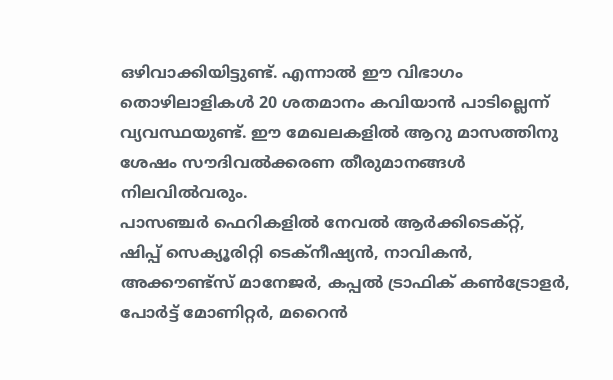ഒഴിവാക്കിയിട്ടുണ്ട്. എന്നാല്‍ ഈ വിഭാഗം തൊഴിലാളികള്‍ 20 ശതമാനം കവിയാന്‍ പാടില്ലെന്ന് വ്യവസ്ഥയുണ്ട്. ഈ മേഖലകളില്‍ ആറു മാസത്തിനു ശേഷം സൗദിവല്‍ക്കരണ തീരുമാനങ്ങള്‍ നിലവില്‍വരും.
പാസഞ്ചര്‍ ഫെറികളില്‍ നേവല്‍ ആര്‍ക്കിടെക്റ്റ്, ഷിപ്പ് സെക്യൂരിറ്റി ടെക്‌നീഷ്യന്‍, നാവികന്‍, അക്കൗണ്ട്‌സ് മാനേജര്‍, കപ്പല്‍ ട്രാഫിക് കണ്‍ട്രോളര്‍, പോര്‍ട്ട് മോണിറ്റര്‍, മറൈന്‍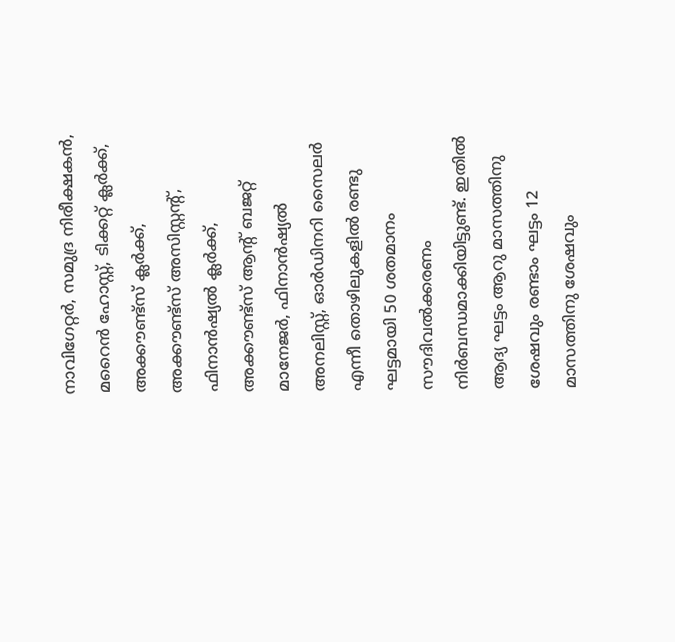നാവിഗേറ്റര്‍, സമുദ്ര നിരീക്ഷകന്‍, മറൈന്‍ ഹോസ്റ്റ്, ടിക്കറ്റ് ക്ലര്‍ക്ക്, അക്കൗണ്ട്‌സ് ക്ലര്‍ക്ക്, അക്കൗണ്ട്‌സ് അസിസ്റ്റന്റ്, ഫിനാന്‍ഷ്യല്‍ ക്ലര്‍ക്ക്, അക്കൗണ്ട്‌സ് ആന്റ് ബജറ്റ് മാനേജര്‍, ഫിനാന്‍ഷ്യല്‍ അനലിസ്റ്റ്, ഓര്‍ഡിനറി സൈലര്‍ എന്നീ തൊഴിലുകളില്‍ രണ്ടു ഘട്ടമായി 50 ശതമാനം സൗദിവല്‍ക്കരണം നിര്‍ബന്ധമാക്കിയിട്ടുണ്ട്. ഇതില്‍ ആദ്യ ഘട്ടം ആറു മാസത്തിനു ശേഷവും രണ്ടാം ഘട്ടം 12 മാസത്തിനു ശേഷവും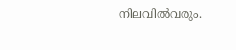നിലവില്‍വരും.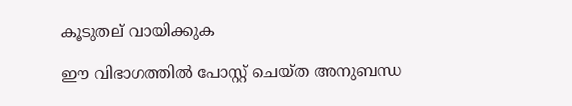കൂടുതല് വായിക്കുക

ഈ വിഭാഗത്തിൽ പോസ്റ്റ് ചെയ്ത അനുബന്ധ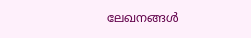ലേഖനങ്ങൾ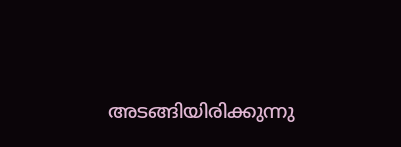അടങ്ങിയിരിക്കുന്നു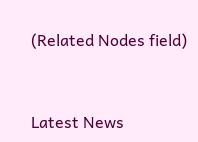(Related Nodes field)



Latest News